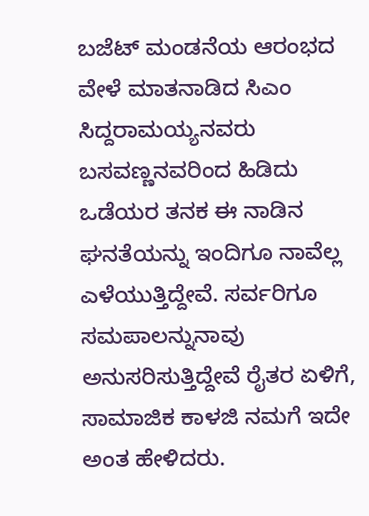ಬಜೆಟ್ ಮಂಡನೆಯ ಆರಂಭದ ವೇಳೆ ಮಾತನಾಡಿದ ಸಿಎಂ ಸಿದ್ದರಾಮಯ್ಯನವರು ಬಸವಣ್ಣನವರಿಂದ ಹಿಡಿದು ಒಡೆಯರ ತನಕ ಈ ನಾಡಿನ ಘನತೆಯನ್ನು ಇಂದಿಗೂ ನಾವೆಲ್ಲ ಎಳೆಯುತ್ತಿದ್ದೇವೆ. ಸರ್ವರಿಗೂ ಸಮಪಾಲನ್ನುನಾವು ಅನುಸರಿಸುತ್ತಿದ್ದೇವೆ ರೈತರ ಏಳಿಗೆ, ಸಾಮಾಜಿಕ ಕಾಳಜಿ ನಮಗೆ ಇದೇ ಅಂತ ಹೇಳಿದರು.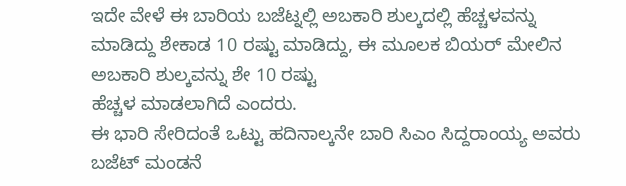ಇದೇ ವೇಳೆ ಈ ಬಾರಿಯ ಬಜೆಟ್ನಲ್ಲಿ ಅಬಕಾರಿ ಶುಲ್ಕದಲ್ಲಿ ಹೆಚ್ಚಳವನ್ನು ಮಾಡಿದ್ದು ಶೇಕಾಡ 10 ರಷ್ಟು ಮಾಡಿದ್ದು, ಈ ಮೂಲಕ ಬಿಯರ್ ಮೇಲಿನ ಅಬಕಾರಿ ಶುಲ್ಕವನ್ನು ಶೇ 10 ರಷ್ಟು
ಹೆಚ್ಚಳ ಮಾಡಲಾಗಿದೆ ಎಂದರು.
ಈ ಭಾರಿ ಸೇರಿದಂತೆ ಒಟ್ಟು ಹದಿನಾಲ್ಕನೇ ಬಾರಿ ಸಿಎಂ ಸಿದ್ದರಾಂಯ್ಯ ಅವರು ಬಜೆಟ್ ಮಂಡನೆ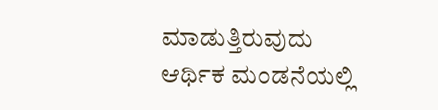ಮಾಡುತ್ತಿರುವುದು ಆರ್ಥಿಕ ಮಂಡನೆಯಲ್ಲಿ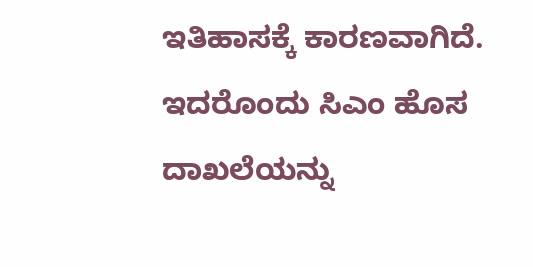ಇತಿಹಾಸಕ್ಕೆ ಕಾರಣವಾಗಿದೆ. ಇದರೊಂದು ಸಿಎಂ ಹೊಸ ದಾಖಲೆಯನ್ನು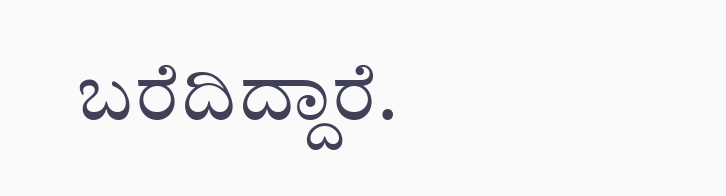ಬರೆದಿದ್ದಾರೆ.